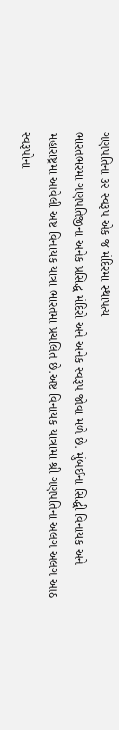ગણપતિના ૩૨ સ્વરૂપ એક જ મંદિરમા સ્થાપત્ય
ભારતભરમા ગણપતિજીના અનેક પ્રસિદ્ધ મંદિરો અને અનેક સ્વરૂપ જોવા મળે છે. મુંબઈના સિદ્ધી વિનાયક અને મહારાષ્ટ્રમા આવેલી અષ્ટ વિનાયક યાત્રા ભારતમા પ્રચલિત છે.અષ્ટ વિનાયક યાત્રામા શ્રી ગણપતિના અલગ અલગ આઠ સ્વરૂપોના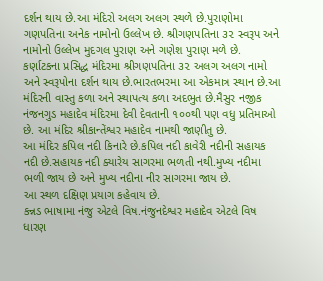દર્શન થાય છે.આ મંદિરો અલગ અલગ સ્થળે છે.પુરાણોમા ગણપતિના અનેક નામોનો ઉલ્લેખ છે. શ્રીગણપતિના ૩૨ સ્વરૂપ અને નામોનો ઉલ્લેખ મુદગલ પુરાણ અને ગણેશ પુરાણ મળે છે.
કર્ણાટકના પ્રસિદ્ધ મંદિરમા શ્રીગણપતિના ૩૨ અલગ અલગ નામો અને સ્વરૂપોના દર્શન થાય છે.ભારતભરમા આ એકમાત્ર સ્થાન છે.આ મંદિરની વાસ્તુ કળા અને સ્થાપત્ય કળા અદભુત છે.મૈસુર નજીક નંજનગુડ મહાદેવ મંદિરમા દેવી દેવતાની ૧૦૦થી પણ વધુ પ્રતિમાઓ છે. આ મંદિર શ્રીકાન્તેંશ્વર મહાદેવ નામથી જાણીતુ છે.
આ મંદિર કપિલ નદી કિનારે છે.કપિલ નદી કાવેરી નદીની સહાયક નદી છે.સહાયક નદી ક્યારેય સાગરમા ભળતી નથી.મુખ્ય નદીમા ભળી જાય છે અને મુખ્ય નદીના નીર સાગરમા જાય છે.
આ સ્થળ દક્ષિણ પ્રયાગ કહેવાય છે.
કન્નડ ભાષામા નંજુ એટલે વિષ.નંજુનદેશ્વર મહાદેવ એટલે વિષ ધારણ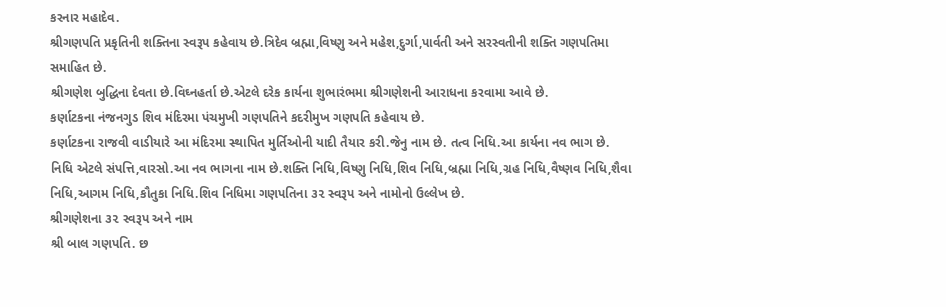કરનાર મહાદેવ.
શ્રીગણપતિ પ્રકૃતિની શક્તિના સ્વરૂપ કહેવાય છે.ત્રિદેવ બ્રહ્મા,વિષ્ણુ અને મહેશ,દુર્ગા,પાર્વતી અને સરસ્વતીની શક્તિ ગણપતિમા સમાહિત છે.
શ્રીગણેશ બુદ્ધિના દેવતા છે.વિઘ્નહર્તા છે.એટલે દરેક કાર્યના શુભારંભમા શ્રીગણેશની આરાધના કરવામા આવે છે.
કર્ણાટકના નંજનગુડ શિવ મંદિરમા પંચમુખી ગણપતિને કદરીમુખ ગણપતિ કહેવાય છે.
કર્ણાટકના રાજવી વાડીયારે આ મંદિરમા સ્થાપિત મુર્તિઓની યાદી તૈયાર કરી.જેનુ નામ છે. તત્વ નિધિ.આ કાર્યના નવ ભાગ છે. નિધિ એટલે સંપત્તિ,વારસો.આ નવ ભાગના નામ છે.શક્તિ નિધિ,વિષ્ણુ નિધિ,શિવ નિધિ,બ્રહ્મા નિધિ,ગ્રહ નિધિ,વૈષ્ણવ નિધિ,શૈવા નિધિ,આગમ નિધિ,કૌતુકા નિધિ.શિવ નિધિમા ગણપતિના ૩૨ સ્વરૂપ અને નામોનો ઉલ્લેખ છે.
શ્રીગણેશના ૩૨ સ્વરૂપ અને નામ
શ્રી બાલ ગણપતિ. છ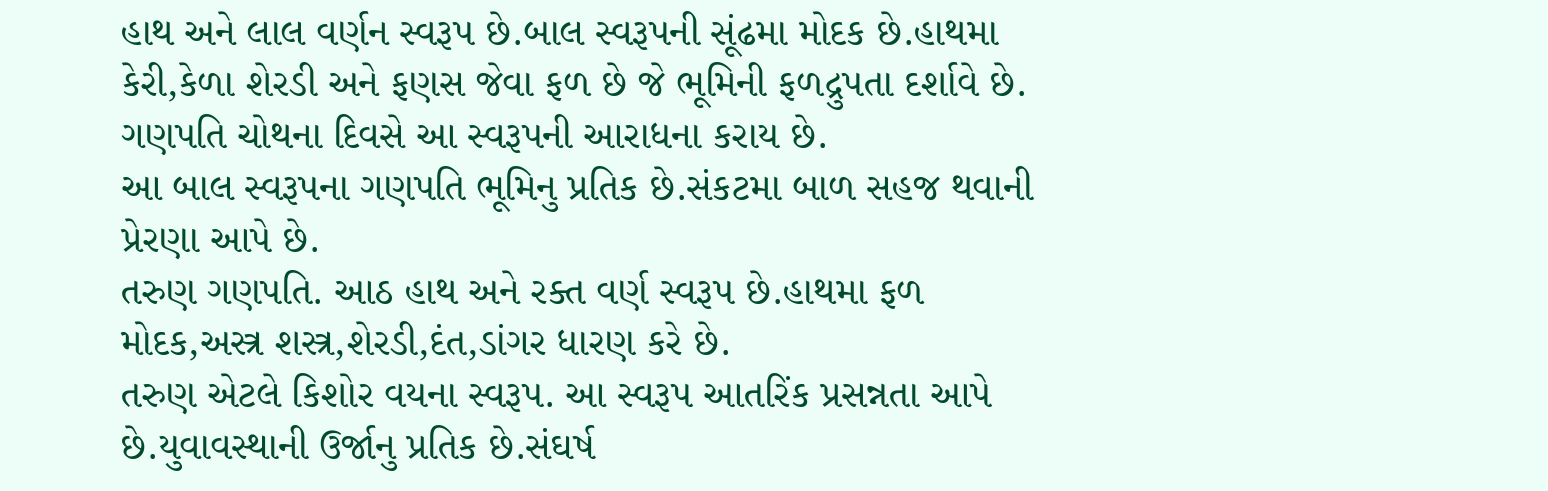હાથ અને લાલ વર્ણન સ્વરૂપ છે.બાલ સ્વરૂપની સૂંઢમા મોદક છે.હાથમા કેરી,કેળા શેરડી અને ફણસ જેવા ફળ છે જે ભૂમિની ફળદ્રુપતા દર્શાવે છે.
ગણપતિ ચોથના દિવસે આ સ્વરૂપની આરાધના કરાય છે.
આ બાલ સ્વરૂપના ગણપતિ ભૂમિનુ પ્રતિક છે.સંકટમા બાળ સહજ થવાની પ્રેરણા આપે છે.
તરુણ ગણપતિ. આઠ હાથ અને રક્ત વર્ણ સ્વરૂપ છે.હાથમા ફળ મોદક,અસ્ત્ર શસ્ત્ર,શેરડી,દંત,ડાંગર ધારણ કરે છે.
તરુણ એટલે કિશોર વયના સ્વરૂપ. આ સ્વરૂપ આતરિંક પ્રસન્નતા આપે છે.યુવાવસ્થાની ઉર્જાનુ પ્રતિક છે.સંઘર્ષ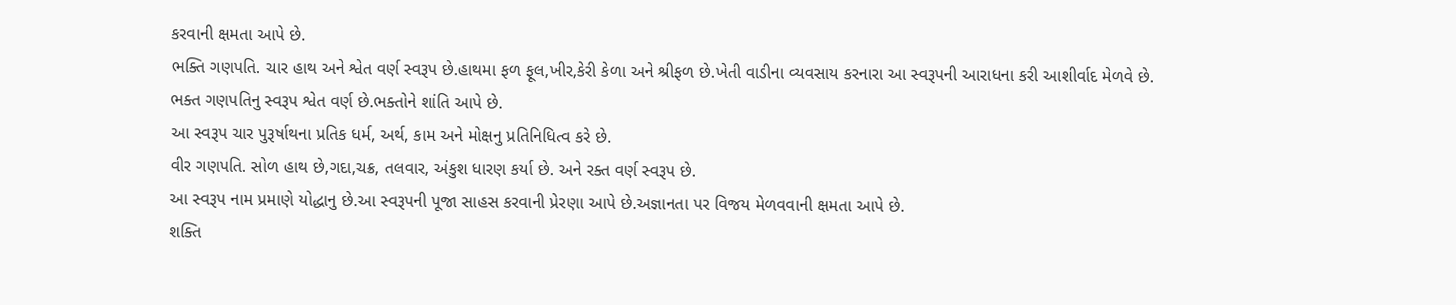કરવાની ક્ષમતા આપે છે.
ભક્તિ ગણપતિ. ચાર હાથ અને શ્વેત વર્ણ સ્વરૂપ છે.હાથમા ફળ ફૂલ,ખીર,કેરી કેળા અને શ્રીફળ છે.ખેતી વાડીના વ્યવસાય કરનારા આ સ્વરૂપની આરાધના કરી આશીર્વાદ મેળવે છે.
ભક્ત ગણપતિનુ સ્વરૂપ શ્વેત વર્ણ છે.ભક્તોને શાંતિ આપે છે.
આ સ્વરૂપ ચાર પુરૂર્ષાથના પ્રતિક ધર્મ, અર્થ, કામ અને મોક્ષનુ પ્રતિનિધિત્વ કરે છે.
વીર ગણપતિ. સોળ હાથ છે,ગદા,ચક્ર, તલવાર, અંકુશ ધારણ કર્યા છે. અને રક્ત વર્ણ સ્વરૂપ છે.
આ સ્વરૂપ નામ પ્રમાણે યોદ્ધાનુ છે.આ સ્વરૂપની પૂજા સાહસ કરવાની પ્રેરણા આપે છે.અજ્ઞાનતા પર વિજય મેળવવાની ક્ષમતા આપે છે.
શક્તિ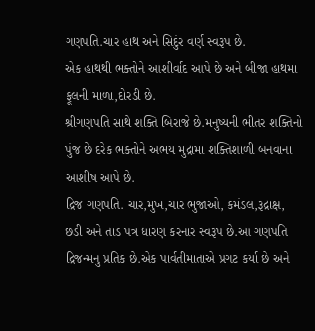ગણપતિ.ચાર હાથ અને સિદુંર વર્ણ સ્વરૂપ છે.
એક હાથથી ભક્તોને આશીર્વાદ આપે છે અને બીજા હાથમા ફૂલની માળા,દોરડી છે.
શ્રીગણપતિ સાથે શક્તિ બિરાજે છે.મનુષ્યની ભીતર શક્તિનો પુંજ છે દરેક ભક્તોને અભય મુદ્રામા શક્તિશાળી બનવાના આશીષ આપે છે.
દ્રિજ ગણપતિ. ચાર,મુખ,ચાર ભુજાઓ, કમંડલ,રૂદ્રાક્ષ, છડી અને તાડ પત્ર ધારણ કરનાર સ્વરૂપ છે.આ ગણપતિ દ્રિજન્મનુ પ્રતિક છે.એક પાર્વતીમાતાએ પ્રગટ કર્યા છે અને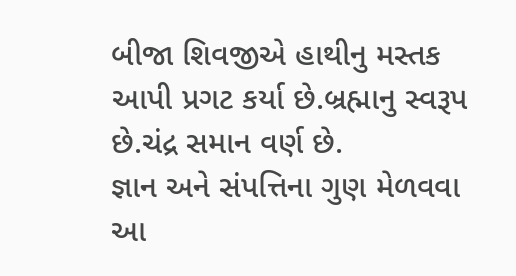બીજા શિવજીએ હાથીનુ મસ્તક આપી પ્રગટ કર્યા છે.બ્રહ્માનુ સ્વરૂપ છે.ચંદ્ર સમાન વર્ણ છે.
જ્ઞાન અને સંપત્તિના ગુણ મેળવવા આ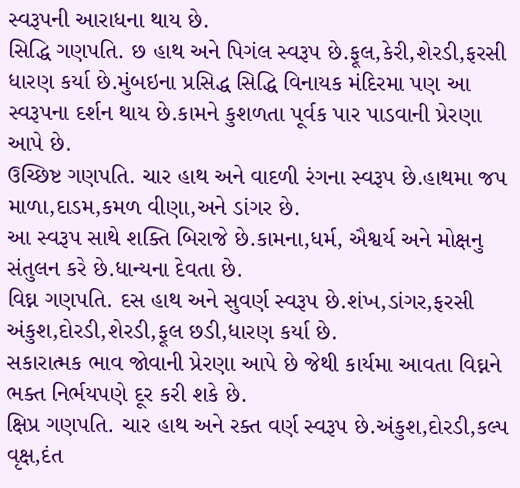સ્વરૂપની આરાધના થાય છે.
સિદ્ધિ ગણપતિ. છ હાથ અને પિગંલ સ્વરૂપ છે.ફૂલ,કેરી,શેરડી,ફરસી ધારણ કર્યા છે.મુંબઇના પ્રસિદ્ધ સિદ્ધિ વિનાયક મંદિરમા પણ આ સ્વરૂપના દર્શન થાય છે.કામને કુશળતા પૂર્વક પાર પાડવાની પ્રેરણા આપે છે.
ઉચ્છિષ્ટ ગણપતિ. ચાર હાથ અને વાદળી રંગના સ્વરૂપ છે.હાથમા જપ માળા,દાડમ,કમળ વીણા,અને ડાંગર છે.
આ સ્વરૂપ સાથે શક્તિ બિરાજે છે.કામના,ધર્મ, ઐશ્વર્ય અને મોક્ષનુ સંતુલન કરે છે.ધાન્યના દેવતા છે.
વિઘ્ન ગણપતિ. દસ હાથ અને સુવર્ણ સ્વરૂપ છે.શંખ,ડાંગર,ફરસી અંકુશ,દોરડી,શેરડી,ફૂલ છડી,ધારણ કર્યા છે.
સકારાત્મક ભાવ જોવાની પ્રેરણા આપે છે જેથી કાર્યમા આવતા વિઘ્નને ભક્ત નિર્ભયપણે દૂર કરી શકે છે.
ક્ષિપ્ર ગણપતિ. ચાર હાથ અને રક્ત વર્ણ સ્વરૂપ છે.અંકુશ,દોરડી,કલ્પ વૃક્ષ,દંત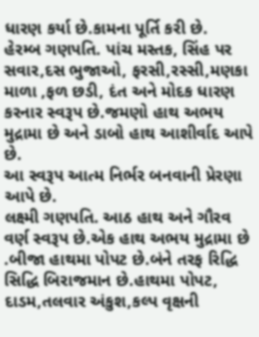ધારણ કર્યા છે.કામના પૂર્તિ કરી છે.
હેરમ્બ ગણપતિ. પાંચ મસ્તક, સિંહ પર સવાર,દસ ભુજાઓ, ફરસી,રસ્સી,મણકા માળા ,ફળ છડી, દંત અને મોદક ધારણ કરનાર સ્વરૂપ છે.જમણો હાથ અભય મુદ્રામા છે અને ડાબો હાથ આશીર્વાદ આપે છે.
આ સ્વરૂપ આત્મ નિર્ભર બનવાની પ્રેરણા આપે છે.
લક્ષ્મી ગણપતિ. આઠ હાથ અને ગૌરવ વર્ણ સ્વરૂપ છે.એક હાથ અભય મુદ્રામા છે .બીજા હાથમા પોપટ છે.બંને તરફ રિદ્ધિ સિદ્ધિ બિરાજમાન છે.હાથમા પોપટ, દાડમ,તલવાર અંકુશ,કલ્પ વૃક્ષની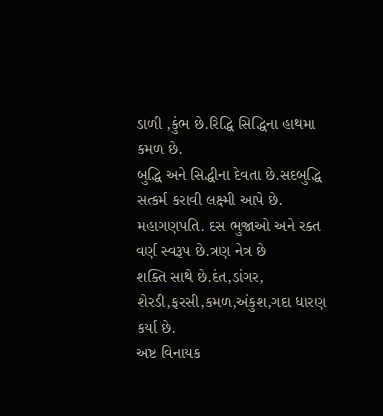ડાળી ,કુંભ છે.રિદ્ધિ સિદ્ધિના હાથમા કમળ છે.
બુદ્ધિ અને સિદ્ધીના દેવતા છે.સદબુદ્ધિ સત્કર્મ કરાવી લક્ષ્મી આપે છે.
મહાગણપતિ. દસ ભુજાઓ અને રક્ત વર્ણ સ્વરૂપ છે.ત્રણ નેત્ર છે
શક્તિ સાથે છે.દંત,ડાંગર, શેરડી,ફરસી,કમળ,અંકુશ,ગદા ધારણ કર્યા છે.
અષ્ટ વિનાયક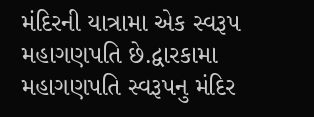મંદિરની યાત્રામા એક સ્વરૂપ મહાગણપતિ છે.દ્વારકામા મહાગણપતિ સ્વરૂપનુ મંદિર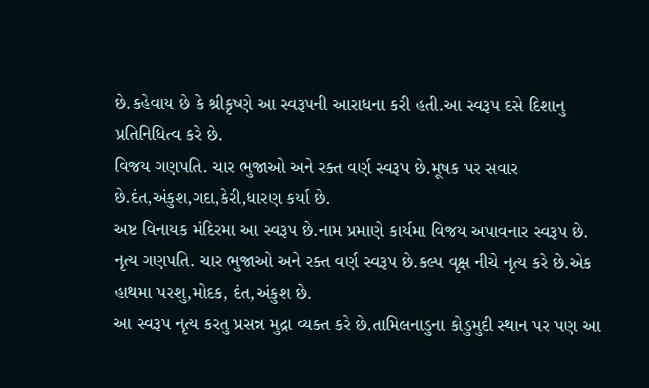છે.કહેવાય છે કે શ્રીકૃષ્ણે આ સ્વરૂપની આરાધના કરી હતી.આ સ્વરૂપ દસે દિશાનુ પ્રતિનિધિત્વ કરે છે.
વિજય ગણપતિ. ચાર ભુજાઓ અને રક્ત વર્ણ સ્વરૂપ છે.મૂષક પર સવાર છે.દંત,અંકુશ,ગદા,કેરી,ધારણ કર્યા છે.
અષ્ટ વિનાયક મંદિરમા આ સ્વરૂપ છે.નામ પ્રમાણે કાર્યમા વિજય અપાવનાર સ્વરૂપ છે.
નૃત્ય ગણપતિ. ચાર ભુજાઓ અને રક્ત વર્ણ સ્વરૂપ છે.કલ્પ વૃક્ષ નીચે નૃત્ય કરે છે.એક હાથમા પરશુ,મોદક, દંત,અંકુશ છે.
આ સ્વરૂપ નૃત્ય કરતુ પ્રસન્ન મુદ્રા વ્યક્ત કરે છે.તામિલનાડુના કોડુમુદી સ્થાન પર પણ આ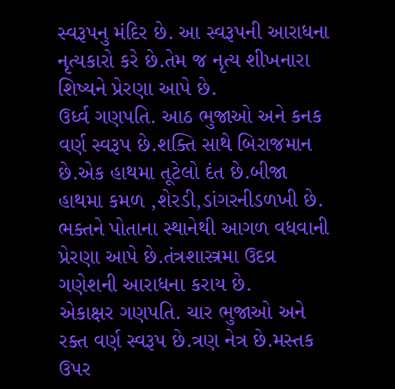સ્વરૂપનુ મંદિર છે. આ સ્વરૂપની આરાધના નૃત્યકારો કરે છે.તેમ જ નૃત્ય શીખનારા શિષ્યને પ્રેરણા આપે છે.
ઉર્ધ્વ ગણપતિ. આઠ ભુજાઓ અને કનક વર્ણ સ્વરૂપ છે.શક્તિ સાથે બિરાજમાન છે.એક હાથમા તૂટેલો દંત છે.બીજા હાથમા કમળ ,શેરડી,ડાંગરનીડળખી છે.
ભક્તને પોતાના સ્થાનેથી આગળ વધવાની પ્રેરણા આપે છે.તંત્રશાસ્ત્રમા ઉદવ્ર ગણેશની આરાધના કરાય છે.
એકાક્ષર ગણપતિ. ચાર ભુજાઓ અને રક્ત વર્ણ સ્વરૂપ છે.ત્રણ નેત્ર છે.મસ્તક ઉપર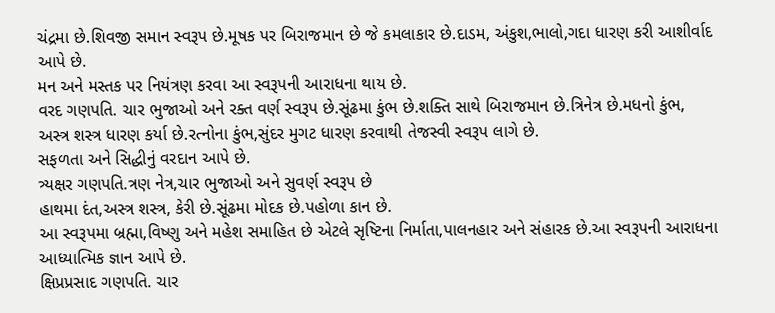ચંદ્રમા છે.શિવજી સમાન સ્વરૂપ છે.મૂષક પર બિરાજમાન છે જે કમલાકાર છે.દાડમ, અંકુશ,ભાલો,ગદા ધારણ કરી આશીર્વાદ આપે છે.
મન અને મસ્તક પર નિયંત્રણ કરવા આ સ્વરૂપની આરાધના થાય છે.
વરદ ગણપતિ. ચાર ભુજાઓ અને રક્ત વર્ણ સ્વરૂપ છે.સૂંઢમા કુંભ છે.શક્તિ સાથે બિરાજમાન છે.ત્રિનેત્ર છે.મધનો કુંભ, અસ્ત્ર શસ્ત્ર ધારણ કર્યા છે.રત્નોના કુંભ,સુંદર મુગટ ધારણ કરવાથી તેજસ્વી સ્વરૂપ લાગે છે.
સફળતા અને સિદ્ધીનું વરદાન આપે છે.
ત્ર્યક્ષર ગણપતિ.ત્રણ નેત્ર,ચાર ભુજાઓ અને સુવર્ણ સ્વરૂપ છે
હાથમા દંત,અસ્ત્ર શસ્ત્ર, કેરી છે.સૂંઢમા મોદક છે.પહોળા કાન છે.
આ સ્વરૂપમા બ્રહ્મા,વિષ્ણુ અને મહેશ સમાહિત છે એટલે સૃષ્ટિના નિર્માતા,પાલનહાર અને સંહારક છે.આ સ્વરૂપની આરાધના આધ્યાત્મિક જ્ઞાન આપે છે.
ક્ષિપ્રપ્રસાદ ગણપતિ. ચાર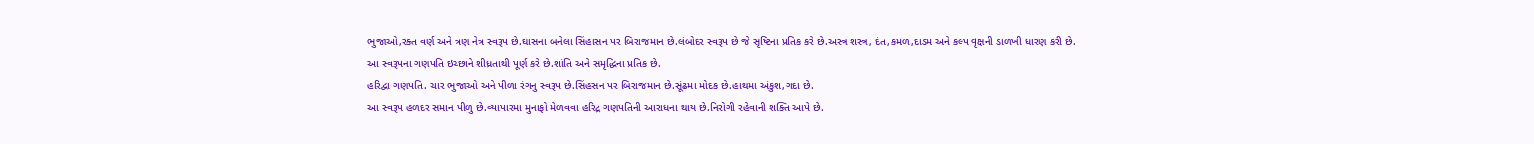ભુજાઓ,રક્ત વર્ણ અને ત્રણ નેત્ર સ્વરૂપ છે.ઘાસના બનેલા સિંહાસન પર બિરાજમાન છે.લંબોદર સ્વરૂપ છે જે સૃષ્ટિના પ્રતિક કરે છે.અસ્ત્ર શસ્ત્ર, દંત,કમળ,દાડમ અને કલ્પ વૃક્ષની ડાળખી ધારણ કરી છે.
આ સ્વરૂપના ગણપતિ ઇચ્છાને શીધ્રતાથી પૂર્ણ કરે છે.શાંતિ અને સમૃદ્ધિના પ્રતિક છે.
હરિદ્વા ગણપતિ. ચાર ભુજાઓ અને પીળા રંગનુ સ્વરૂપ છે.સિંહસન પર બિરાજમાન છે.સૂંઢમા મોદક છે.હાથમા અંકુશ,ગદા છે.
આ સ્વરૂપ હળદર સમાન પીળુ છે.વ્યાપારમા મુનાફો મેળવવા હરિદ્ર ગણપતિની આરાધના થાય છે.નિરોગી રહેવાની શક્તિ આપે છે.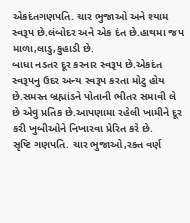એકદંતગણપતિ. ચાર ભુજાઓ અને શ્યામ સ્વરૂપ છે.લંબોદર અને એક દંત છે.હાથમા જપ માળા,લાડુ,કુહાડી છે.
બાધા નડતર દૂર કરનાર સ્વરૂપ છે.એકદંત સ્વરૂપનુ ઉદર અન્ય સ્વરૂપ કરતા મોટુ હોય છે.સમસ્ત બ્રહ્માંડને પોતાની ભીતર સમાવી લે છે એવુ પ્રતિક છે.આપણામા રહેલી ખામીને દૂર કરી ખુબીઓને નિખારવા પ્રેરિત કરે છે.
સૃષ્ટિ ગણપતિ. ચાર ભુજાઓ,રક્ત વર્ણ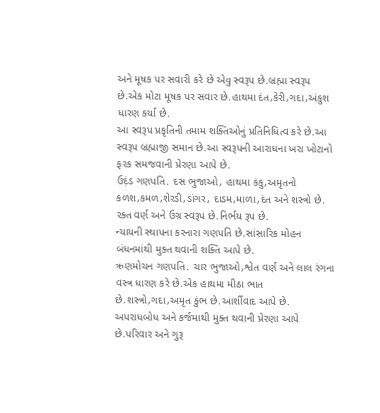અને મૂષક પર સવારી કરે છે એવુ સ્વરૂપ છે.બ્રહ્મા સ્વરૂપ છે.એક મોટા મૂષક પર સવાર છે.હાથમા દંત,કેરી,ગદા,અંકુશ ધારણ કર્યા છે.
આ સ્વરૂપ પ્રકૃતિની તમામ શક્તિઓનું પ્રતિનિધિત્વ કરે છે.આ સ્વરૂપ બ્રહ્માજી સમાન છે.આ સ્વરૂપની આરાધના ખરા ખોટાનો ફરક સમજવાની પ્રેરણા આપે છે.
ઉદ઼ંડ ગણપતિ. દસ ભુજાઓ, હાથમા કંકુ,અમૃતનો કળશ,કમળ,શેરડી,ડાંગર, દાડમ,માળા,દંત અને શસ્ત્રો છે. રક્ત વર્ણ અને ઉગ્ર સ્વરૂપ છે.નિર્ભય રૂપ છે.
ન્યાયની સ્થાપના કરનારા ગણપતિ છે.સાંસારિક મોહન બંધનમાંથી મુક્ત થવાની શક્તિ આપે છે.
ઋણમોચન ગણપતિ. ચાર ભુજાઓ,શ્વેત વર્ણ અને લાલ રંગના વસ્ત્ર ધારણ કરે છે.એક હાથમા મીઠા ભાત છે.શસ્ત્રો,ગદા,અમૃત કુંભ છે.આર્શીવાદ આપે છે.
અપરાધબોધ અને કર્જમાથી મુક્ત થવાની પ્રેરણા આપે છે.પરિવાર અને ગુરૂ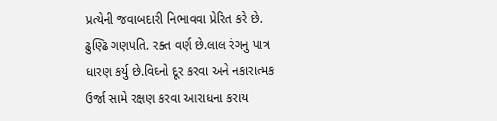પ્રત્યેની જવાબદારી નિભાવવા પ્રેરિત કરે છે.
ઢુણ્ઢિ ગણપતિ. રક્ત વર્ણ છે.લાલ રંગનુ પાત્ર ધારણ કર્યુ છે.વિઘ્નો દૂર કરવા અને નકારાત્મક ઉર્જા સામે રક્ષણ કરવા આરાધના કરાય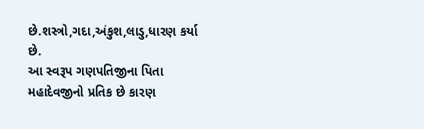છે.શસ્ત્રો,ગદા,અંકુશ,લાડુ,ધારણ કર્યા છે.
આ સ્વરૂપ ગણપતિજીના પિતા મહાદેવજીનો પ્રતિક છે કારણ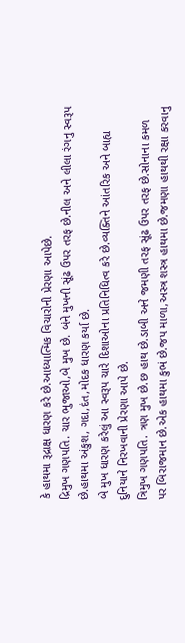કે હાથમા રૂદ્રાક્ષ ધારણ કરે છે.આધ્યાત્મિક વિચારોની પ્રેરણા આપેછે.
દ્રિમુખ ગણપતિ. ચાર ભુજાઓ,બે મુખ છે. બંને મુખની સૂંઢ ઉપર તરફ છે.નીલ અને લીલા રંગનુ સ્વરૂપ છે.હાથમા અંકુશ, ગદા,દંત,મોદક ધારણ કર્યા છે.
બે મુખ ધારણ કરેલું આ સ્વરૂપ ચારે દિશાઓના પ્રતિનિધિત્વ કરે છે.વ્યક્તિને આંતરિક અને બાહ્ય દુનિયાને નિરખવાની પ્રેરણા આપે છે.
ત્રિમુખ ગણપતિ. ત્રણ મુખ છે.છ હાથ છે.ડાબી અને જમણી તરફ સૂંઢ ઉપર તરફ છે.સોનાના કમળ પર બિરાજમાન છે.એક હાથમા કુભં છે.જપ માળા,અસ્ત્ર શસ્ત્ર હાથમા છે.જમણા હાથથી રક્ષા કરવાનુ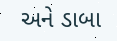અને ડાબા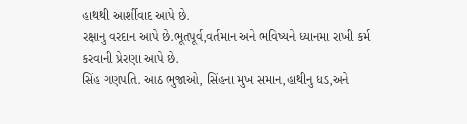હાથથી આર્શીવાદ આપે છે.
રક્ષાનુ વરદાન આપે છે.ભૂતપૂર્વ,વર્તમાન અને ભવિષ્યને ધ્યાનમા રાખી કર્મ કરવાની પ્રેરણા આપે છે.
સિંહ ગણપતિ. આઠ ભુજાઓ, સિંહના મુખ સમાન,હાથીનુ ધડ,અને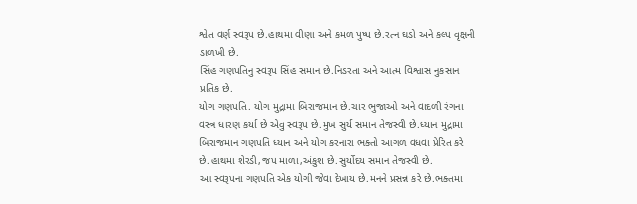શ્વેત વર્ણ સ્વરૂપ છે.હાથમા વીણા અને કમળ પુષ્પ છે.રત્ન ઘડો અને કલ્પ વૃક્ષની ડાળખી છે.
સિંહ ગણપતિનુ સ્વરૂપ સિંહ સમાન છે.નિડરતા અને આત્મ વિશ્વાસ નુકસાન પ્રતિક છે.
યોગ ગણપતિ. યોગ મુદ્રામા બિરાજમાન છે.ચાર ભુજાઓ અને વાદળી રંગના વસ્ત્ર ધારણ કર્યા છે એવુ સ્વરૂપ છે.મુખ સુર્ય સમાન તેજસ્વી છે.ધ્યાન મુદ્રામા બિરાજમાન ગણપતિ ધ્યાન અને યોગ કરનારા ભક્તો આગળ વધવા પ્રેરિત કરે છે.હાથમા શેરડી,જપ માળા,અંકુશ છે.સુર્યોદય સમાન તેજસ્વી છે.
આ સ્વરૂપના ગણપતિ એક યોગી જેવા દેખાય છે.મનને પ્રસન્ન કરે છે.ભક્તમા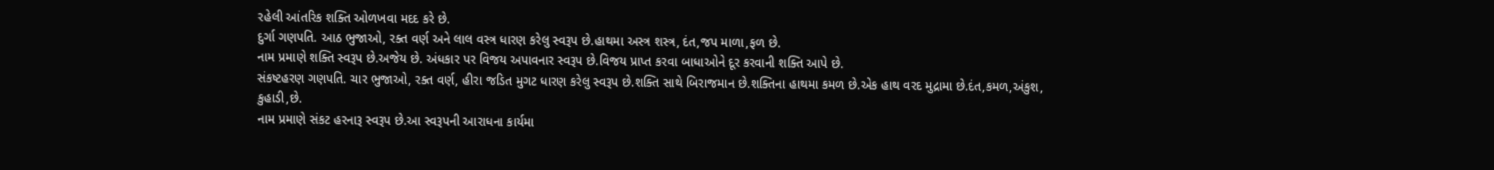રહેલી આંતરિક શક્તિ ઓળખવા મદદ કરે છે.
દુર્ગા ગણપતિ. આઠ ભુજાઓ, રક્ત વર્ણ અને લાલ વસ્ત્ર ધારણ કરેલુ સ્વરૂપ છે.હાથમા અસ્ત્ર શસ્ત્ર, દંત,જપ માળા,ફળ છે.
નામ પ્રમાણે શક્તિ સ્વરૂપ છે.અજેય છે. અંધકાર પર વિજય અપાવનાર સ્વરૂપ છે.વિજય પ્રાપ્ત કરવા બાધાઓને દૂર કરવાની શક્તિ આપે છે.
સંકષ્ટહરણ ગણપતિ. ચાર ભુજાઓ, રક્ત વર્ણ, હીરા જડિત મુગટ ધારણ કરેલુ સ્વરૂપ છે.શક્તિ સાથે બિરાજમાન છે.શક્તિના હાથમા કમળ છે.એક હાથ વરદ મુદ્રામા છે.દંત,કમળ,અંકુશ, કુહાડી,છે.
નામ પ્રમાણે સંકટ હરનારૂ સ્વરૂપ છે.આ સ્વરૂપની આરાધના કાર્યમા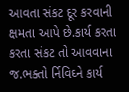આવતા સંકટ દૂર કરવાની ક્ષમતા આપે છે.કાર્ય કરતા કરતા સંકટ તો આવવાના જ.ભક્તો ર્નિવિઘ્ને કાર્ય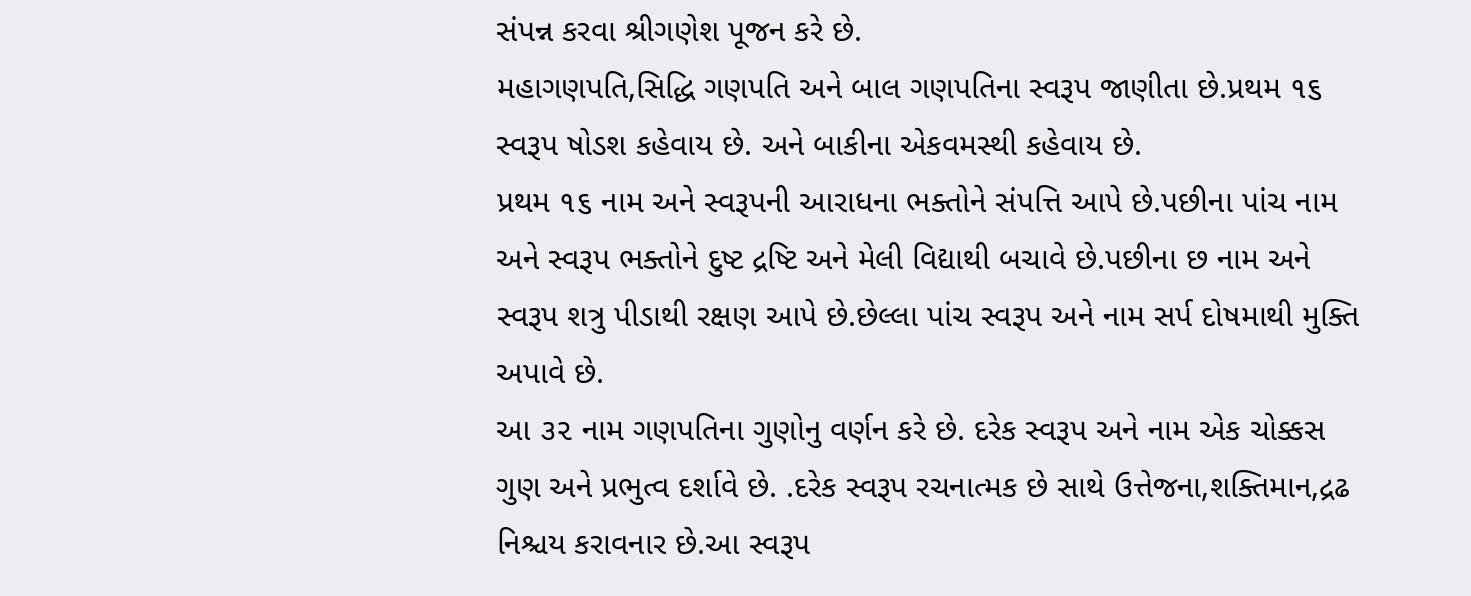સંપન્ન કરવા શ્રીગણેશ પૂજન કરે છે.
મહાગણપતિ,સિદ્ધિ ગણપતિ અને બાલ ગણપતિના સ્વરૂપ જાણીતા છે.પ્રથમ ૧૬ સ્વરૂપ ષોડશ કહેવાય છે. અને બાકીના એકવમસ્થી કહેવાય છે.
પ્રથમ ૧૬ નામ અને સ્વરૂપની આરાધના ભક્તોને સંપત્તિ આપે છે.પછીના પાંચ નામ અને સ્વરૂપ ભક્તોને દુષ્ટ દ્રષ્ટિ અને મેલી વિદ્યાથી બચાવે છે.પછીના છ નામ અને સ્વરૂપ શત્રુ પીડાથી રક્ષણ આપે છે.છેલ્લા પાંચ સ્વરૂપ અને નામ સર્પ દોષમાથી મુક્તિ અપાવે છે.
આ ૩૨ નામ ગણપતિના ગુણોનુ વર્ણન કરે છે. દરેક સ્વરૂપ અને નામ એક ચોક્કસ ગુણ અને પ્રભુત્વ દર્શાવે છે. .દરેક સ્વરૂપ રચનાત્મક છે સાથે ઉત્તેજના,શક્તિમાન,દ્રઢ નિશ્ચય કરાવનાર છે.આ સ્વરૂપ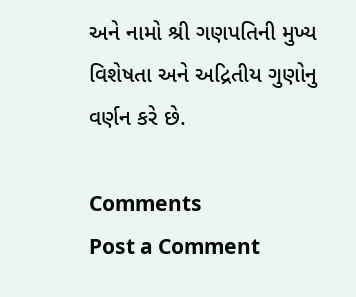અને નામો શ્રી ગણપતિની મુખ્ય વિશેષતા અને અદ્રિતીય ગુણોનુ વર્ણન કરે છે.

Comments
Post a Comment